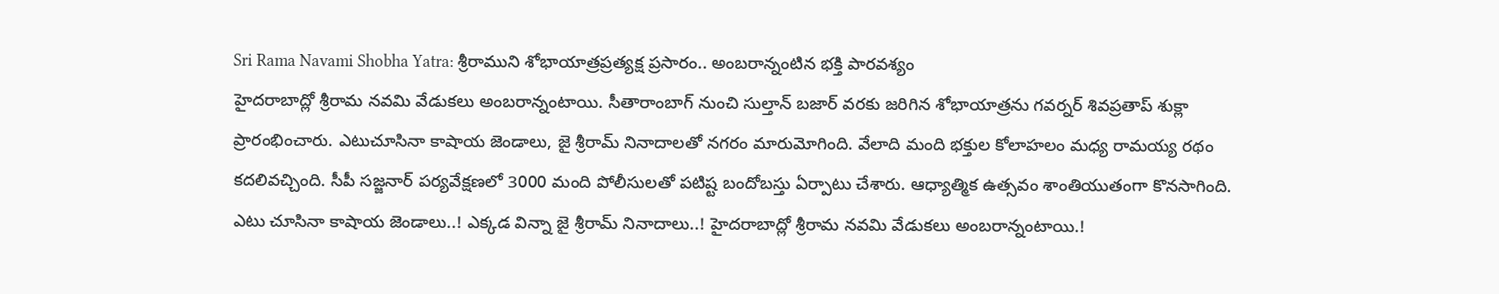Sri Rama Navami Shobha Yatra: శ్రీరాముని శోభాయాత్రప్రత్యక్ష ప్రసారం.. అంబరాన్నంటిన భక్తి పారవశ్యం
హైదరాబాద్లో శ్రీరామ నవమి వేడుకలు అంబరాన్నంటాయి. సీతారాంబాగ్ నుంచి సుల్తాన్ బజార్ వరకు జరిగిన శోభాయాత్రను గవర్నర్ శివప్రతాప్ శుక్లా ప్రారంభించారు. ఎటుచూసినా కాషాయ జెండాలు, జై శ్రీరామ్ నినాదాలతో నగరం మారుమోగింది. వేలాది మంది భక్తుల కోలాహలం మధ్య రామయ్య రథం కదలివచ్చింది. సీపీ సజ్జనార్ పర్యవేక్షణలో 3000 మంది పోలీసులతో పటిష్ట బందోబస్తు ఏర్పాటు చేశారు. ఆధ్యాత్మిక ఉత్సవం శాంతియుతంగా కొనసాగింది.
ఎటు చూసినా కాషాయ జెండాలు..! ఎక్కడ విన్నా జై శ్రీరామ్ నినాదాలు..! హైదరాబాద్లో శ్రీరామ నవమి వేడుకలు అంబరాన్నంటాయి.!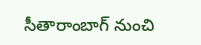సీతారాంబాగ్ నుంచి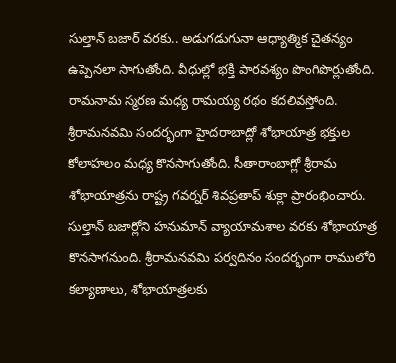సుల్తాన్ బజార్ వరకు.. అడుగడుగునా ఆధ్యాత్మిక చైతన్యం ఉప్పెనలా సాగుతోంది. వీధుల్లో భక్తి పారవశ్యం పొంగిపొర్లుతోంది. రామనామ స్మరణ మధ్య రామయ్య రథం కదలివస్తోంది. శ్రీరామనవమి సందర్భంగా హైదరాబాద్లో శోభాయాత్ర భక్తుల కోలాహలం మధ్య కొనసాగుతోంది. సీతారాంబాగ్లో శ్రీరామ శోభాయాత్రను రాష్ట్ర గవర్నర్ శివప్రతాప్ శుక్లా ప్రారంభించారు. సుల్తాన్ బజార్లోని హనుమాన్ వ్యాయామశాల వరకు శోభాయాత్ర కొనసాగనుంది. శ్రీరామనవమి పర్వదినం సందర్భంగా రాములోరి కల్యాణాలు, శోభాయాత్రలకు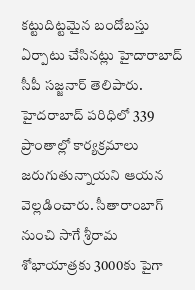కట్టుదిట్టమైన బందోబస్తు ఏర్పాటు చేసినట్లు హైదారాబాద్ సీపీ సజ్జనార్ తెలిపారు. హైదరాబాద్ పరిధిలో 339 ప్రాంతాల్లో కార్యక్రమాలు జరుగుతున్నాయని ఆయన వెల్లడించారు. సీతారాంబాగ్ నుంచి సాగే శ్రీరామ శోభాయాత్రకు 3000కు పైగా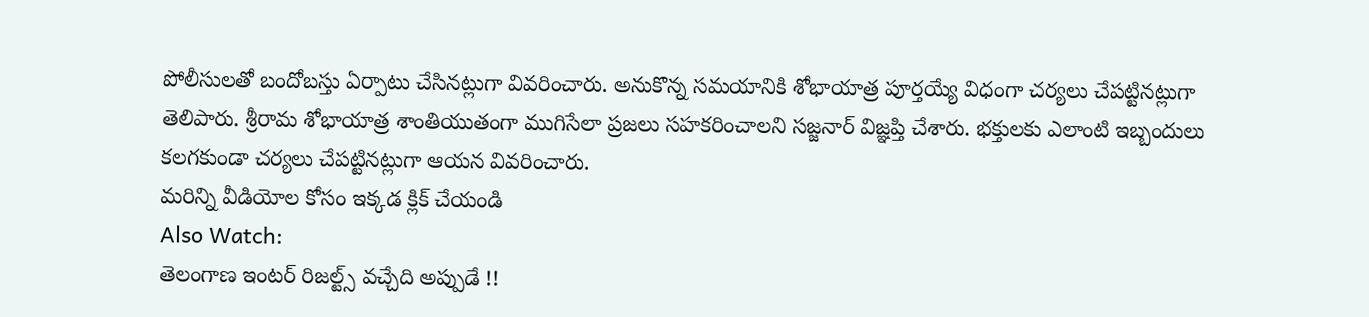పోలీసులతో బందోబస్తు ఏర్పాటు చేసినట్లుగా వివరించారు. అనుకొన్న సమయానికి శోభాయాత్ర పూర్తయ్యే విధంగా చర్యలు చేపట్టినట్లుగా తెలిపారు. శ్రీరామ శోభాయాత్ర శాంతియుతంగా ముగిసేలా ప్రజలు సహకరించాలని సజ్జనార్ విజ్ఞప్తి చేశారు. భక్తులకు ఎలాంటి ఇబ్బందులు కలగకుండా చర్యలు చేపట్టినట్లుగా ఆయన వివరించారు.
మరిన్ని వీడియోల కోసం ఇక్కడ క్లిక్ చేయండి
Also Watch:
తెలంగాణ ఇంటర్ రిజల్ట్స్ వచ్చేది అప్పుడే !!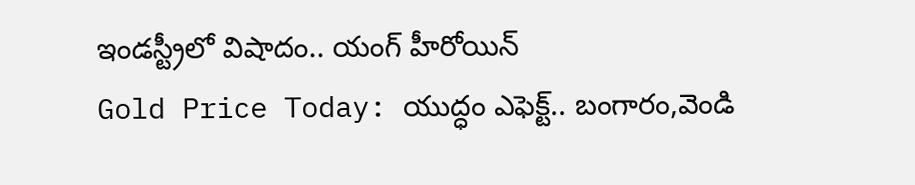ఇండస్ట్రీలో విషాదం.. యంగ్ హీరోయిన్
Gold Price Today: యుద్ధం ఎఫెక్ట్.. బంగారం,వెండి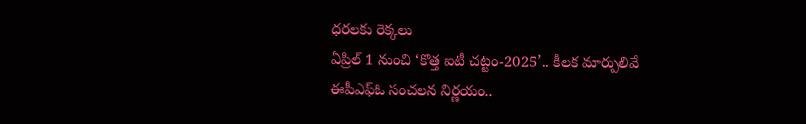ధరలకు రెక్కలు
ఏప్రిల్ 1 నుంచి ‘కొత్త ఐటీ చట్టం-2025’.. కీలక మార్పులివే
ఈపీఎఫ్ఓ సంచలన నిర్ణయం..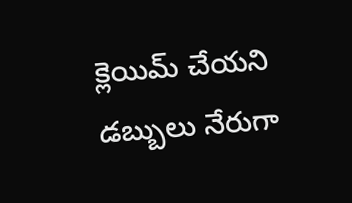క్లెయిమ్ చేయని డబ్బులు నేరుగా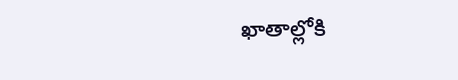ఖాతాల్లోకి